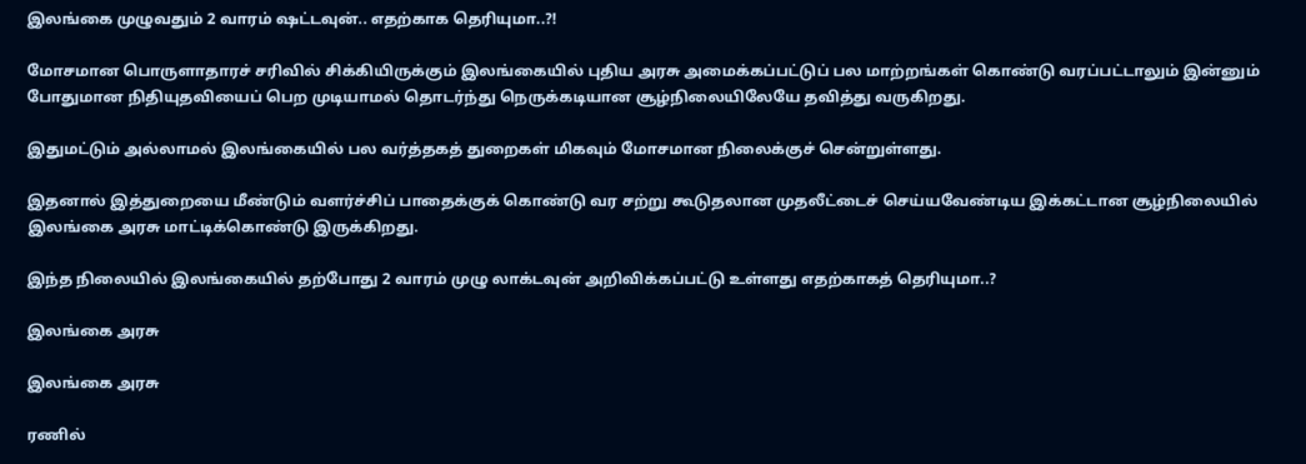இலங்கை முழுவதும் 2 வாரம் ஷட்டவுன்.. எதற்காக தெரியுமா..?!

மோசமான பொருளாதாரச் சரிவில் சிக்கியிருக்கும் இலங்கையில் புதிய அரசு அமைக்கப்பட்டுப் பல மாற்றங்கள் கொண்டு வரப்பட்டாலும் இன்னும் போதுமான நிதியுதவியைப் பெற முடியாமல் தொடர்ந்து நெருக்கடியான சூழ்நிலையிலேயே தவித்து வருகிறது.

இதுமட்டும் அல்லாமல் இலங்கையில் பல வர்த்தகத் துறைகள் மிகவும் மோசமான நிலைக்குச் சென்றுள்ளது.

இதனால் இத்துறையை மீண்டும் வளர்ச்சிப் பாதைக்குக் கொண்டு வர சற்று கூடுதலான முதலீட்டைச் செய்யவேண்டிய இக்கட்டான சூழ்நிலையில் இலங்கை அரசு மாட்டிக்கொண்டு இருக்கிறது.

இந்த நிலையில் இலங்கையில் தற்போது 2 வாரம் முழு லாக்டவுன் அறிவிக்கப்பட்டு உள்ளது எதற்காகத் தெரியுமா..?

இலங்கை அரசு

இலங்கை அரசு

ரணில்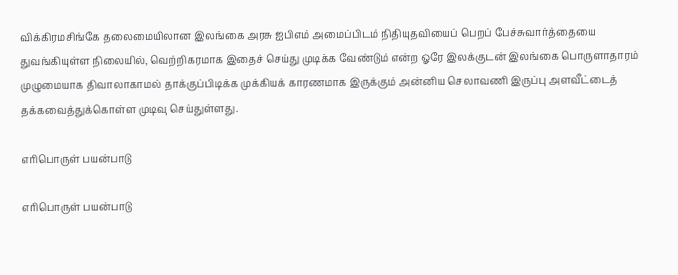விக்கிரமசிங்கே தலைமையிலான இலங்கை அரசு ஐபிஎம் அமைப்பிடம் நிதியுதவியைப் பெறப் பேச்சுவார்த்தையை துவங்கியுள்ள நிலையில், வெற்றிகரமாக இதைச் செய்து முடிக்க வேண்டும் என்ற ஓரே இலக்குடன் இலங்கை பொருளாதாரம் முழுமையாக திவாலாகாமல் தாக்குப்பிடிக்க முக்கியக் காரணமாக இருக்கும் அன்னிய செலாவணி இருப்பு அளவீட்டைத் தக்கவைத்துக்கொள்ள முடிவு செய்துள்ளது.

எரிபொருள் பயன்பாடு

எரிபொருள் பயன்பாடு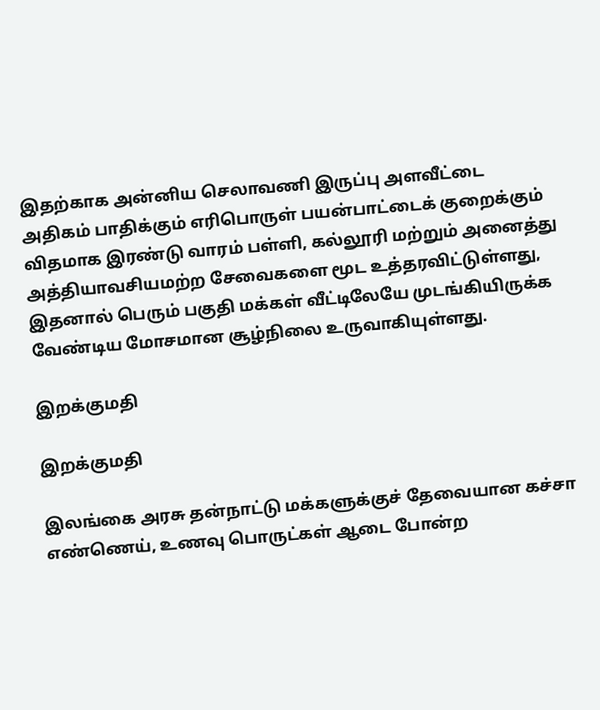இதற்காக அன்னிய செலாவணி இருப்பு அளவீட்டை அதிகம் பாதிக்கும் எரிபொருள் பயன்பாட்டைக் குறைக்கும் விதமாக இரண்டு வாரம் பள்ளி, கல்லூரி மற்றும் அனைத்து அத்தியாவசியமற்ற சேவைகளை மூட உத்தரவிட்டுள்ளது, இதனால் பெரும் பகுதி மக்கள் வீட்டிலேயே முடங்கியிருக்க வேண்டிய மோசமான சூழ்நிலை உருவாகியுள்ளது.

இறக்குமதி

இறக்குமதி

இலங்கை அரசு தன்நாட்டு மக்களுக்குச் தேவையான கச்சா எண்ணெய், உணவு பொருட்கள் ஆடை போன்ற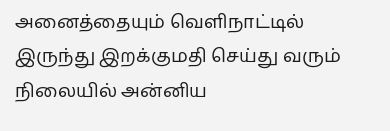அனைத்தையும் வெளிநாட்டில் இருந்து இறக்குமதி செய்து வரும் நிலையில் அன்னிய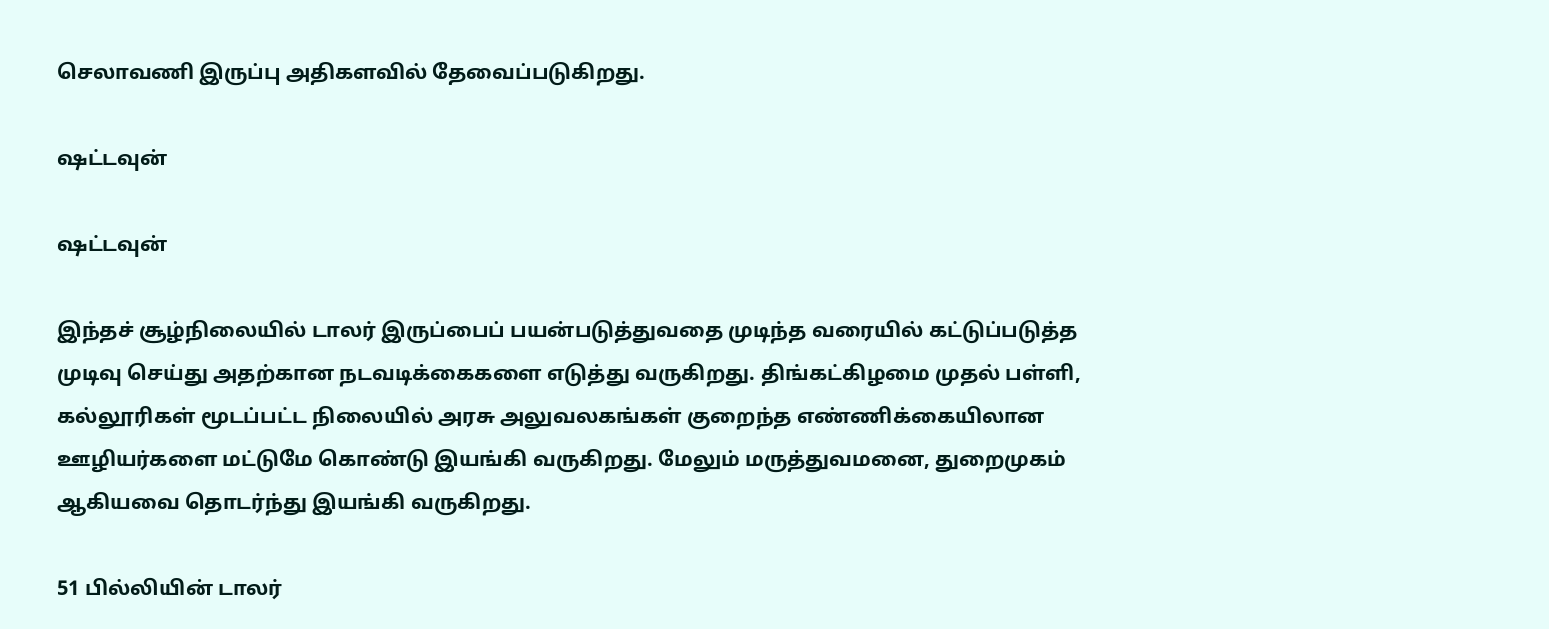செலாவணி இருப்பு அதிகளவில் தேவைப்படுகிறது.

ஷட்டவுன்

ஷட்டவுன்

இந்தச் சூழ்நிலையில் டாலர் இருப்பைப் பயன்படுத்துவதை முடிந்த வரையில் கட்டுப்படுத்த முடிவு செய்து அதற்கான நடவடிக்கைகளை எடுத்து வருகிறது. திங்கட்கிழமை முதல் பள்ளி, கல்லூரிகள் மூடப்பட்ட நிலையில் அரசு அலுவலகங்கள் குறைந்த எண்ணிக்கையிலான ஊழியர்களை மட்டுமே கொண்டு இயங்கி வருகிறது. மேலும் மருத்துவமனை, துறைமுகம் ஆகியவை தொடர்ந்து இயங்கி வருகிறது.

51 பில்லியின் டாலர்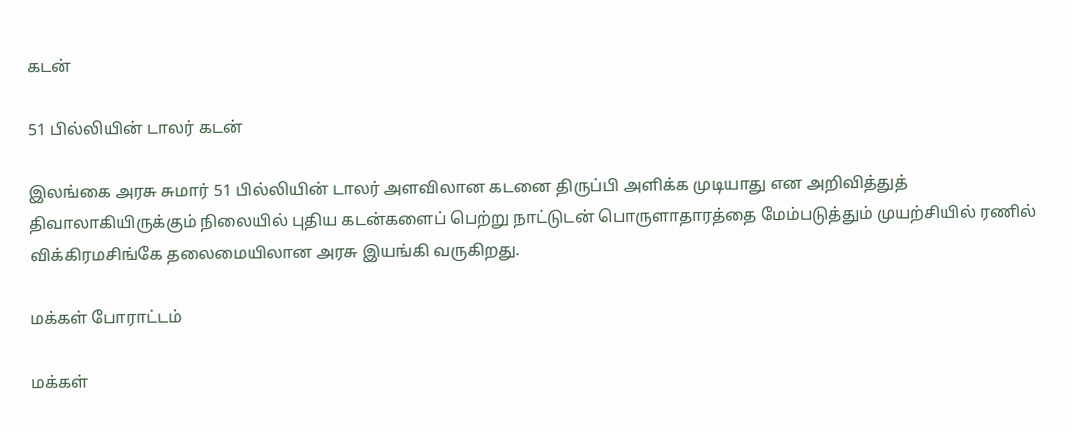கடன்

51 பில்லியின் டாலர் கடன்

இலங்கை அரசு சுமார் 51 பில்லியின் டாலர் அளவிலான கடனை திருப்பி அளிக்க முடியாது என அறிவித்துத் திவாலாகியிருக்கும் நிலையில் புதிய கடன்களைப் பெற்று நாட்டுடன் பொருளாதாரத்தை மேம்படுத்தும் முயற்சியில் ரணில் விக்கிரமசிங்கே தலைமையிலான அரசு இயங்கி வருகிறது.

மக்கள் போராட்டம்

மக்கள்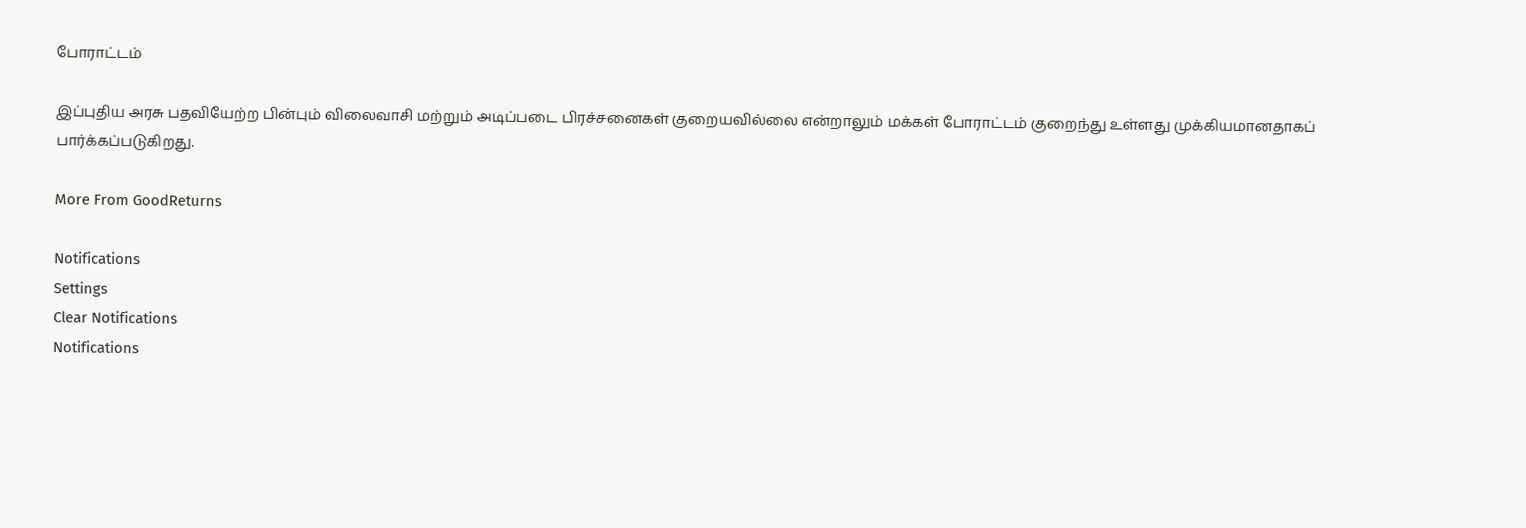போராட்டம்

இப்புதிய அரசு பதவியேற்ற பின்பும் விலைவாசி மற்றும் அடிப்படை பிரச்சனைகள் குறையவில்லை என்றாலும் மக்கள் போராட்டம் குறைந்து உள்ளது முக்கியமானதாகப் பார்க்கப்படுகிறது.

More From GoodReturns

Notifications
Settings
Clear Notifications
Notifications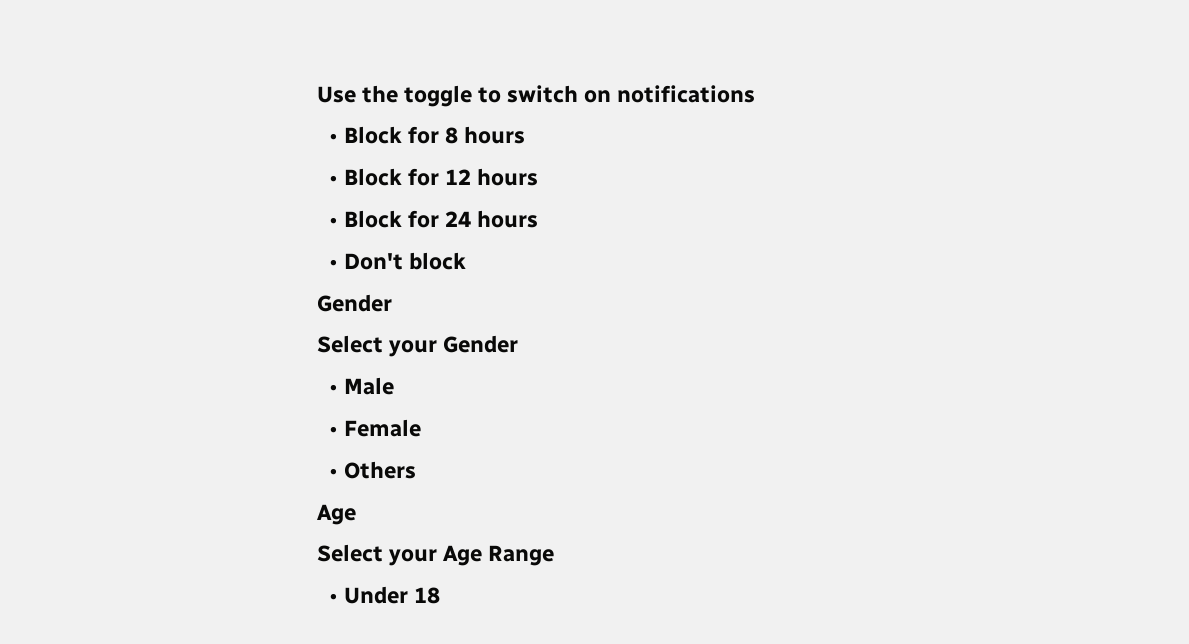Use the toggle to switch on notifications
  • Block for 8 hours
  • Block for 12 hours
  • Block for 24 hours
  • Don't block
Gender
Select your Gender
  • Male
  • Female
  • Others
Age
Select your Age Range
  • Under 18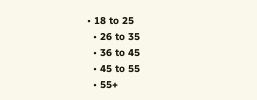• 18 to 25
  • 26 to 35
  • 36 to 45
  • 45 to 55
  • 55+